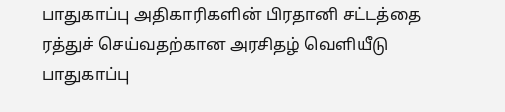பாதுகாப்பு அதிகாரிகளின் பிரதானி சட்டத்தை ரத்துச் செய்வதற்கான அரசிதழ் வெளியீடு
பாதுகாப்பு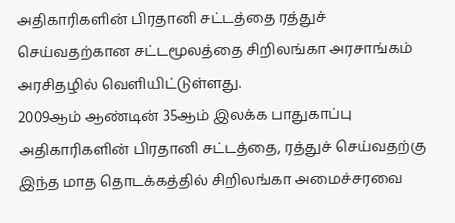அதிகாரிகளின் பிரதானி சட்டத்தை ரத்துச் செய்வதற்கான சட்டமூலத்தை சிறிலங்கா அரசாங்கம் அரசிதழில் வெளியிட்டுள்ளது.
2009ஆம் ஆண்டின் 35ஆம் இலக்க பாதுகாப்பு அதிகாரிகளின் பிரதானி சட்டத்தை, ரத்துச் செய்வதற்கு இந்த மாத தொடக்கத்தில் சிறிலங்கா அமைச்சரவை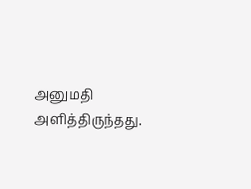அனுமதி அளித்திருந்தது.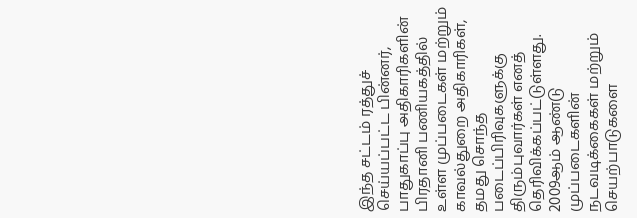இந்த சட்டம் ரத்துச் செய்யப்பட்ட பின்னர், பாதுகாப்பு அதிகாரிகளின் பிரதானி பணியகத்தில் உள்ள முப்படைகள் மற்றும் காவல்துறை அதிகாரிகள், தமது சொந்த படைப்பிரிவுகளுக்கு திரும்புவார்கள் எனத் தெரிவிக்கப்பட்டுள்ளது.
2009ஆம் ஆண்டு முப்படைகளின் நடவடிக்கைகள் மற்றும் செயற்பாடுகளை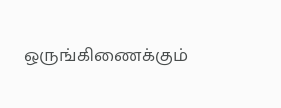ஒருங்கிணைக்கும்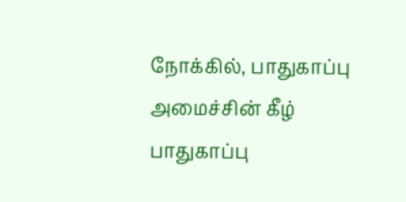நோக்கில், பாதுகாப்பு அமைச்சின் கீழ் பாதுகாப்பு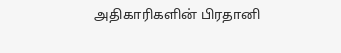அதிகாரிகளின் பிரதானி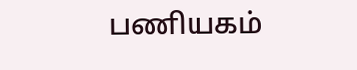பணியகம்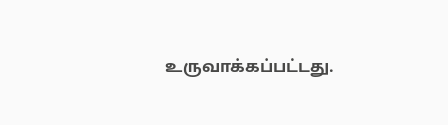உருவாக்கப்பட்டது.